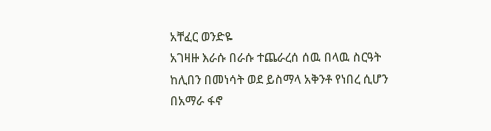አቸፈር ወንድዬ
አገዛዙ እራሱ በራሱ ተጨራረሰ ሰዉ በላዉ ስርዓት ከሊበን በመነሳት ወደ ይስማላ አቅንቶ የነበረ ሲሆን በአማራ ፋኖ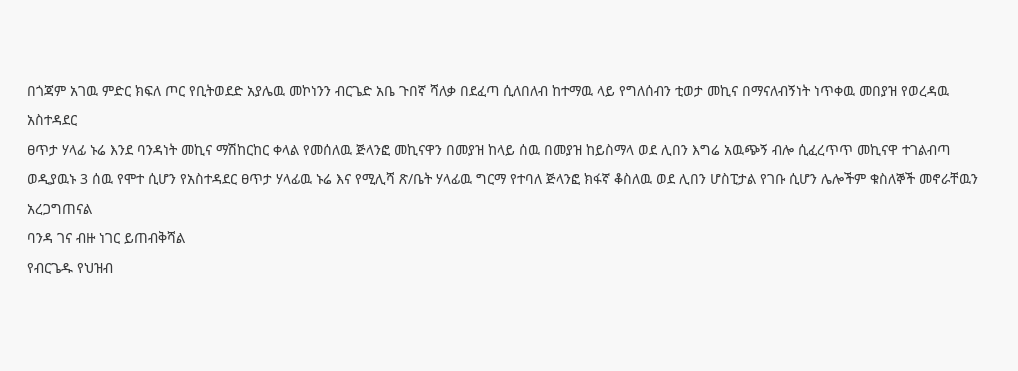በጎጃም አገዉ ምድር ክፍለ ጦር የቢትወደድ አያሌዉ መኮነንን ብርጌድ አቤ ጉበኛ ሻለቃ በደፈጣ ሲለበለብ ከተማዉ ላይ የግለሰብን ቲወታ መኪና በማናለብኝነት ነጥቀዉ መበያዝ የወረዳዉ አስተዳደር
ፀጥታ ሃላፊ ኑሬ እንደ ባንዳነት መኪና ማሽከርከር ቀላል የመሰለዉ ጅላንፎ መኪናዋን በመያዝ ከላይ ሰዉ በመያዝ ከይስማላ ወደ ሊበን እግሬ አዉጭኝ ብሎ ሲፈረጥጥ መኪናዋ ተገልብጣ ወዲያዉኑ 3 ሰዉ የሞተ ሲሆን የአስተዳደር ፀጥታ ሃላፊዉ ኑሬ እና የሚሊሻ ጽ/ቤት ሃላፊዉ ግርማ የተባለ ጅላንፎ ክፋኛ ቆስለዉ ወደ ሊበን ሆስፒታል የገቡ ሲሆን ሌሎችም ቁስለኞች መኖራቸዉን አረጋግጠናል
ባንዳ ገና ብዙ ነገር ይጠብቅሻል
የብርጌዱ የህዝብ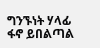ግንኙነት ሃላፊ ፋኖ ይበልጣል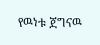የዉነቱ ጀግናዉ